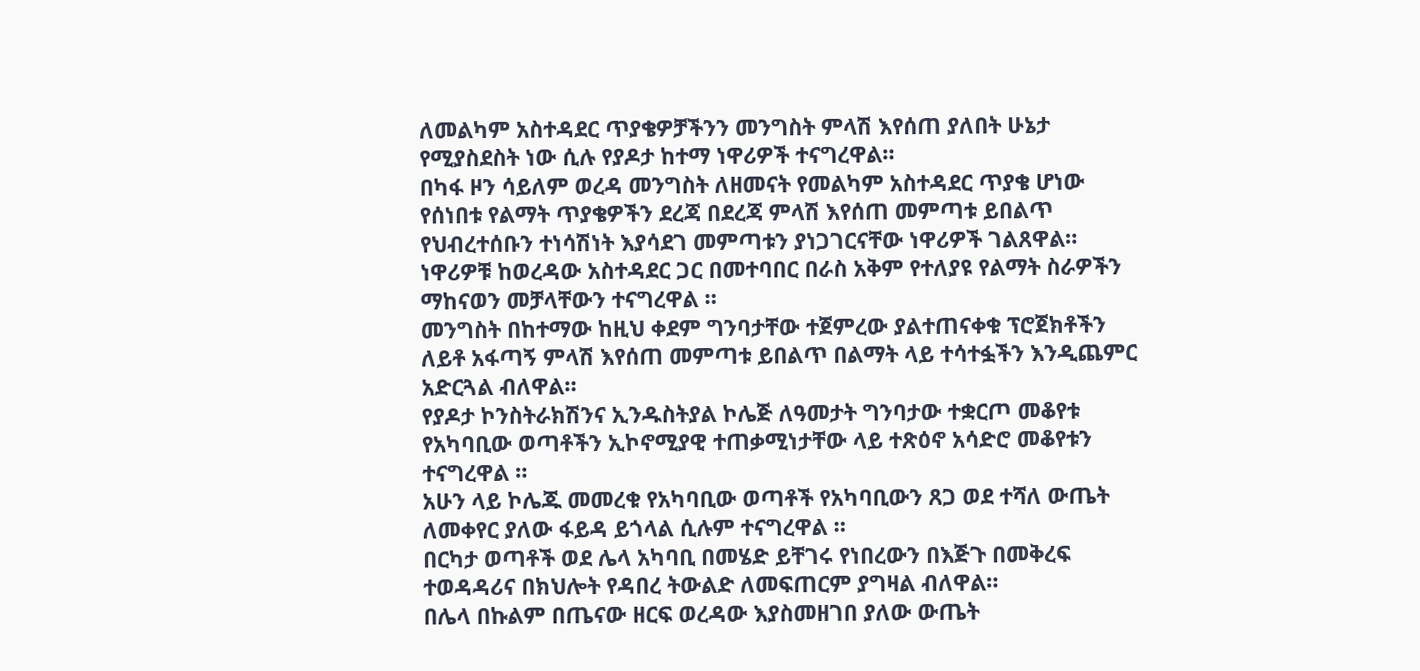ለመልካም አስተዳደር ጥያቄዎቻችንን መንግስት ምላሽ እየሰጠ ያለበት ሁኔታ የሚያስደስት ነው ሲሉ የያዶታ ከተማ ነዋሪዎች ተናግረዋል።
በካፋ ዞን ሳይለም ወረዳ መንግስት ለዘመናት የመልካም አስተዳደር ጥያቄ ሆነው የሰነበቱ የልማት ጥያቄዎችን ደረጃ በደረጃ ምላሽ እየሰጠ መምጣቱ ይበልጥ የህብረተሰቡን ተነሳሽነት እያሳደገ መምጣቱን ያነጋገርናቸው ነዋሪዎች ገልጸዋል።
ነዋሪዎቹ ከወረዳው አስተዳደር ጋር በመተባበር በራስ አቅም የተለያዩ የልማት ስራዎችን ማከናወን መቻላቸውን ተናግረዋል ።
መንግስት በከተማው ከዚህ ቀደም ግንባታቸው ተጀምረው ያልተጠናቀቁ ፕሮጀክቶችን ለይቶ አፋጣኝ ምላሽ እየሰጠ መምጣቱ ይበልጥ በልማት ላይ ተሳተፏችን እንዲጨምር አድርጓል ብለዋል።
የያዶታ ኮንስትራክሽንና ኢንዱስትያል ኮሌጅ ለዓመታት ግንባታው ተቋርጦ መቆየቱ የአካባቢው ወጣቶችን ኢኮኖሚያዊ ተጠቃሚነታቸው ላይ ተጽዕኖ አሳድሮ መቆየቱን ተናግረዋል ።
አሁን ላይ ኮሌጁ መመረቁ የአካባቢው ወጣቶች የአካባቢውን ጸጋ ወደ ተሻለ ውጤት ለመቀየር ያለው ፋይዳ ይጎላል ሲሉም ተናግረዋል ።
በርካታ ወጣቶች ወደ ሌላ አካባቢ በመሄድ ይቸገሩ የነበረውን በእጅጉ በመቅረፍ ተወዳዳሪና በክህሎት የዳበረ ትውልድ ለመፍጠርም ያግዛል ብለዋል።
በሌላ በኩልም በጤናው ዘርፍ ወረዳው እያስመዘገበ ያለው ውጤት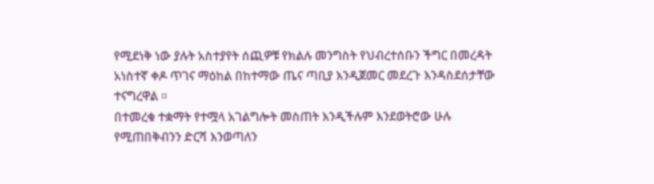የሚደነቅ ነው ያሉት አስተያየት ሰጪዎቹ የክልሉ መንግስት የህብረተሰቡን ችግር በመረዳት አነስተኛ ቀዶ ጥገና ማዕከል በከተማው ጤና ጣቢያ እንዲጀመር መደረጉ እንዳስደሰታቸው ተናግረዋል ።
በተመረቁ ተቋማት የተሟላ አገልግሎት መስጠት እንዲችሉም እንደወትሮው ሁሉ የሚጠበቅብንን ድርሻ እንወጣለን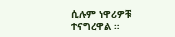ሲሉም ነዋሪዎቹ ተናግረዋል ።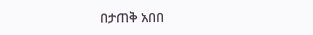በታጠቅ አበበ